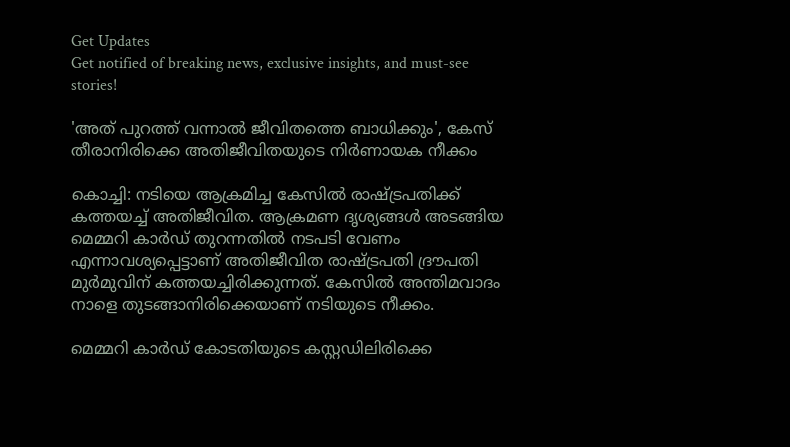Get Updates
Get notified of breaking news, exclusive insights, and must-see stories!

'അത് പുറത്ത് വന്നാൽ ജീവിതത്തെ ബാധിക്കും', കേസ് തീരാനിരിക്കെ അതിജീവിതയുടെ നിർണായക നീക്കം

കൊച്ചി: നടിയെ ആക്രമിച്ച കേസില്‍ രാഷ്ട്രപതിക്ക് കത്തയച്ച് അതിജീവിത. ആക്രമണ ദൃശ്യങ്ങള്‍ അടങ്ങിയ മെമ്മറി കാര്‍ഡ് തുറന്നതില്‍ നടപടി വേണം എന്നാവശ്യപ്പെട്ടാണ് അതിജീവിത രാഷ്ട്രപതി ദ്രൗപതി മുര്‍മുവിന് കത്തയച്ചിരിക്കുന്നത്. കേസില്‍ അന്തിമവാദം നാളെ തുടങ്ങാനിരിക്കെയാണ് നടിയുടെ നീക്കം.

മെമ്മറി കാര്‍ഡ് കോടതിയുടെ കസ്റ്റഡിലിരിക്കെ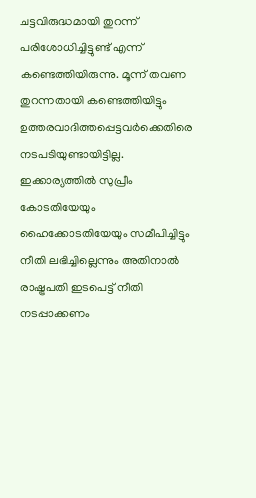ചട്ടവിരുദ്ധമായി തുറന്ന് പരിശോധിച്ചിട്ടുണ്ട് എന്ന് കണ്ടെത്തിയിരുന്നു. മൂന്ന് തവണ തുറന്നതായി കണ്ടെത്തിയിട്ടും ഉത്തരവാദിത്തപ്പെട്ടവര്‍ക്കെതിരെ നടപടിയുണ്ടായിട്ടില്ല. ഇക്കാര്യത്തില്‍ സുപ്രീം കോടതിയേയും ഹൈക്കോടതിയേയും സമീപിച്ചിട്ടും നീതി ലഭിച്ചില്ലെന്നും അതിനാല്‍ രാഷ്ട്രപതി ഇടപെട്ട് നീതി നടപ്പാക്കണം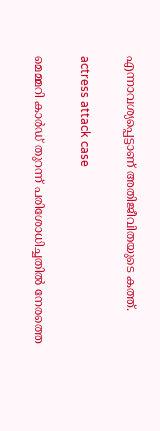എന്നാവശ്യപ്പെട്ടാണ് അതിജീവിതയുടെ കത്ത്.

actress attack case

മെമ്മറി കാര്‍ഡ് തുറന്ന് പരിശോധിച്ചതില്‍ നേരത്തെ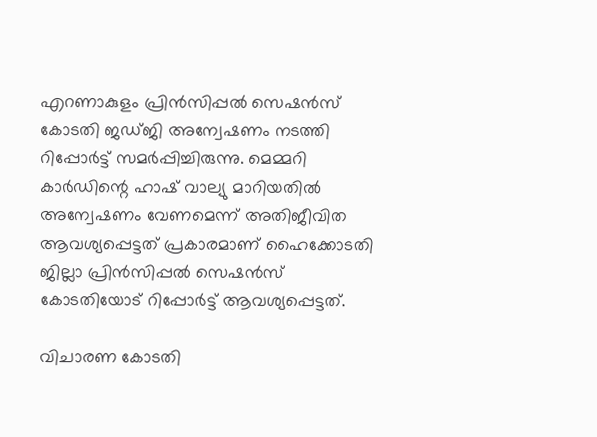എറണാകുളം പ്രിന്‍സിപ്പല്‍ സെഷന്‍സ് കോടതി ജഡ്ജി അന്വേഷണം നടത്തി റിപ്പോര്‍ട്ട് സമര്‍പ്പിച്ചിരുന്നു. മെമ്മറി കാര്‍ഡിന്റെ ഹാഷ് വാല്യു മാറിയതില്‍ അന്വേഷണം വേണമെന്ന് അതിജീവിത ആവശ്യപ്പെട്ടത് പ്രകാരമാണ് ഹൈക്കോടതി ജില്ലാ പ്രിന്‍സിപ്പല്‍ സെഷന്‍സ് കോടതിയോട് റിപ്പോര്‍ട്ട് ആവശ്യപ്പെട്ടത്.

വിചാരണ കോടതി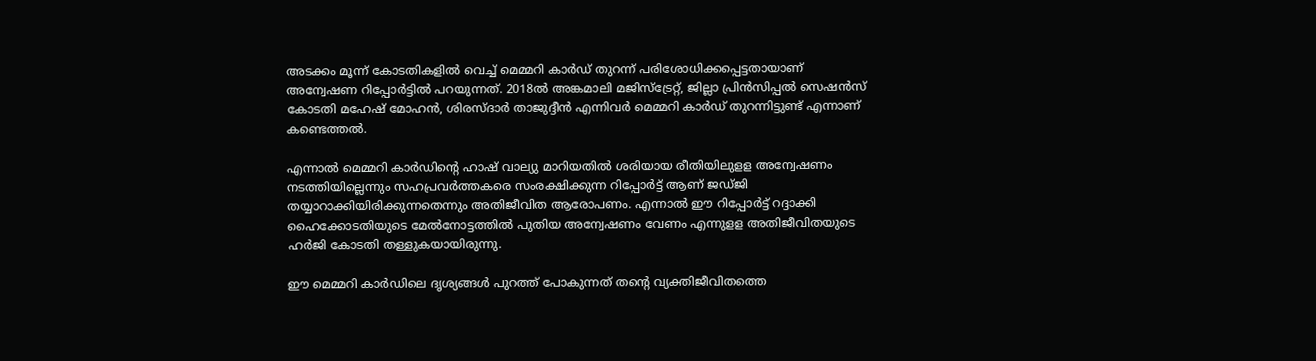അടക്കം മൂന്ന് കോടതികളില്‍ വെച്ച് മെമ്മറി കാര്‍ഡ് തുറന്ന് പരിശോധിക്കപ്പെട്ടതായാണ് അന്വേഷണ റിപ്പോര്‍ട്ടില്‍ പറയുന്നത്. 2018ല്‍ അങ്കമാലി മജിസ്‌ട്രേറ്റ്, ജില്ലാ പ്രിന്‍സിപ്പല്‍ സെഷന്‍സ് കോടതി മഹേഷ് മോഹന്‍, ശിരസ്ദാര്‍ താജുദ്ദീന്‍ എന്നിവര്‍ മെമ്മറി കാര്‍ഡ് തുറന്നിട്ടുണ്ട് എന്നാണ് കണ്ടെത്തല്‍.

എന്നാല്‍ മെമ്മറി കാര്‍ഡിന്റെ ഹാഷ് വാല്യു മാറിയതില്‍ ശരിയായ രീതിയിലുളള അന്വേഷണം നടത്തിയില്ലെന്നും സഹപ്രവര്‍ത്തകരെ സംരക്ഷിക്കുന്ന റിപ്പോര്‍ട്ട് ആണ് ജഡ്ജി തയ്യാറാക്കിയിരിക്കുന്നതെന്നും അതിജീവിത ആരോപണം. എന്നാല്‍ ഈ റിപ്പോര്‍ട്ട് റദ്ദാക്കി ഹൈക്കോടതിയുടെ മേല്‍നോട്ടത്തില്‍ പുതിയ അന്വേഷണം വേണം എന്നുളള അതിജീവിതയുടെ ഹര്‍ജി കോടതി തള്ളുകയായിരുന്നു.

ഈ മെമ്മറി കാര്‍ഡിലെ ദൃശ്യങ്ങള്‍ പുറത്ത് പോകുന്നത് തന്റെ വ്യക്തിജീവിതത്തെ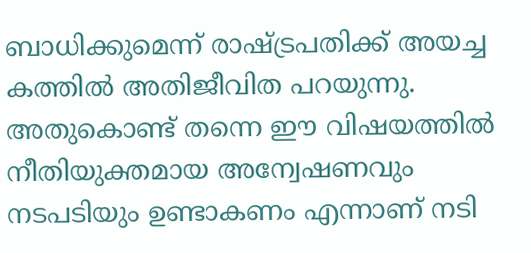ബാധിക്കുമെന്ന് രാഷ്ട്രപതിക്ക് അയച്ച കത്തില്‍ അതിജീവിത പറയുന്നു. അതുകൊണ്ട് തന്നെ ഈ വിഷയത്തില്‍ നീതിയുക്തമായ അന്വേഷണവും നടപടിയും ഉണ്ടാകണം എന്നാണ് നടി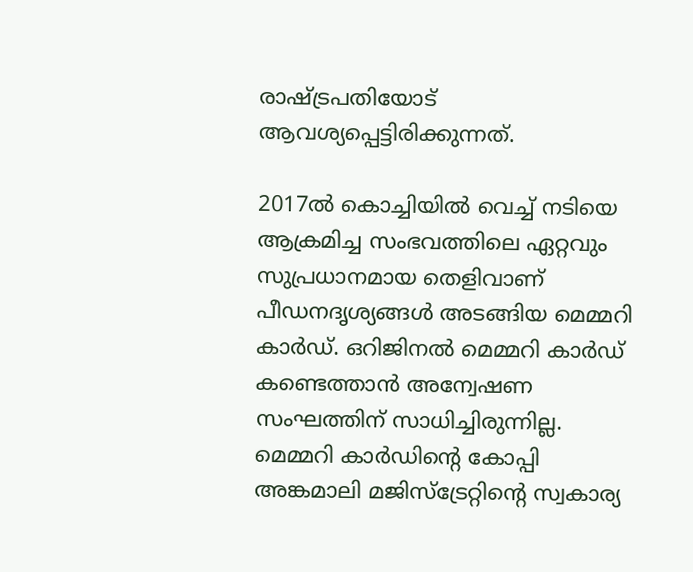രാഷ്ട്രപതിയോട് ആവശ്യപ്പെട്ടിരിക്കുന്നത്.

2017ല്‍ കൊച്ചിയില്‍ വെച്ച് നടിയെ ആക്രമിച്ച സംഭവത്തിലെ ഏറ്റവും സുപ്രധാനമായ തെളിവാണ് പീഡനദൃശ്യങ്ങള്‍ അടങ്ങിയ മെമ്മറി കാര്‍ഡ്. ഒറിജിനല്‍ മെമ്മറി കാര്‍ഡ് കണ്ടെത്താന്‍ അന്വേഷണ സംഘത്തിന് സാധിച്ചിരുന്നില്ല. മെമ്മറി കാര്‍ഡിന്റെ കോപ്പി അങ്കമാലി മജിസ്‌ട്രേറ്റിന്റെ സ്വകാര്യ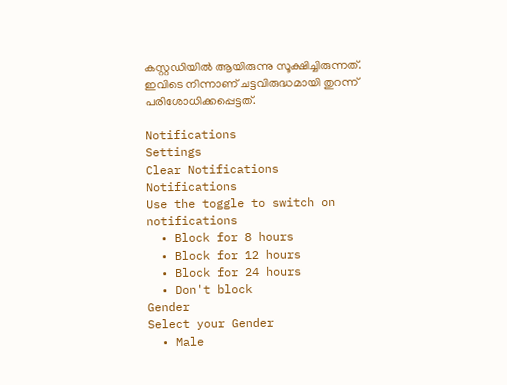കസ്റ്റഡിയില്‍ ആയിരുന്നു സൂക്ഷിച്ചിരുന്നത്. ഇവിടെ നിന്നാണ് ചട്ടവിരുദ്ധമായി തുറന്ന് പരിശോധിക്കപ്പെട്ടത്.

Notifications
Settings
Clear Notifications
Notifications
Use the toggle to switch on notifications
  • Block for 8 hours
  • Block for 12 hours
  • Block for 24 hours
  • Don't block
Gender
Select your Gender
  • Male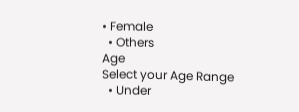• Female
  • Others
Age
Select your Age Range
  • Under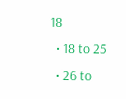18
  • 18 to 25
  • 26 to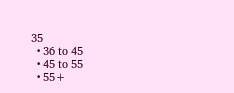35
  • 36 to 45
  • 45 to 55
  • 55+